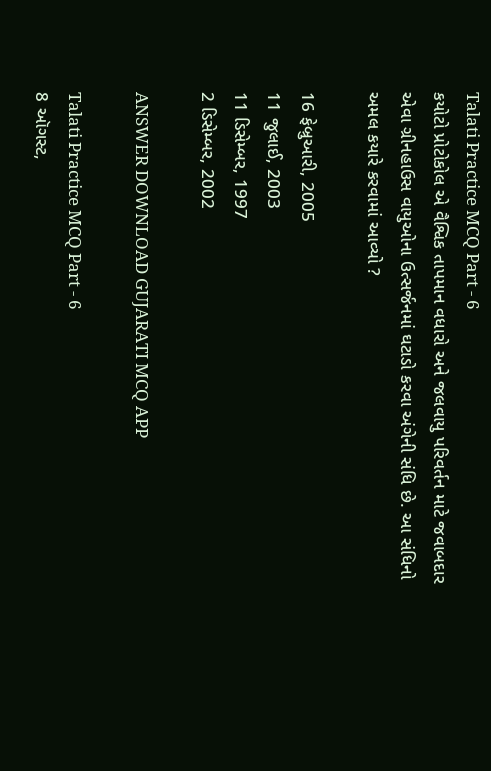Talati Practice MCQ Part - 6
કયોટો પ્રોટોકોલ એ વૈશ્વિક તાપમાન વધારો અને જલવાયુ પરિવર્તન માટે જવાબદાર એવા ગ્રીનહાઉસ વાયુઓના ઉત્સર્જનમાં ઘટાડો કરવા અંગેની સંધિ છે. આ સંધિનો અમલ કયારે કરવામાં આવ્યો ?

16 ફેબ્રુઆરી, 2005
11 જુલાઈ, 2003
11 ડિસેમ્બર, 1997
2 ડિસેમ્બર, 2002

ANSWER DOWNLOAD GUJARATI MCQ APP

Talati Practice MCQ Part - 6
8 ઑગસ્ટ,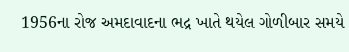1956ના રોજ અમદાવાદના ભદ્ર ખાતે થયેલ ગોળીબાર સમયે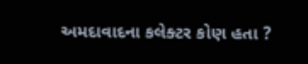અમદાવાદના કલેક્ટર કોણ હતા ?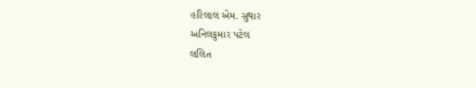હરિલાલ એમ. સુથાર
અનિલકુમાર પટેલ
લલિત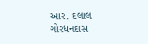આર. દલાલ
ગોરધનદાસ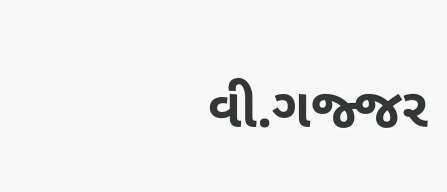વી.ગજ્જર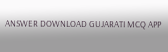ANSWER DOWNLOAD GUJARATI MCQ APP